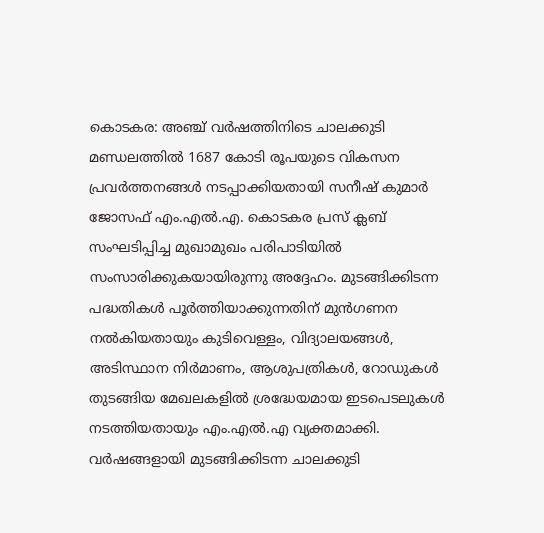കൊടകര: അഞ്ച് വർഷത്തിനിടെ ചാലക്കുടി മണ്ഡലത്തിൽ 1687 കോടി രൂപയുടെ വികസന പ്രവർത്തനങ്ങൾ നടപ്പാക്കിയതായി സനീഷ് കുമാർ ജോസഫ് എം.എൽ.എ. കൊടകര പ്രസ് ക്ലബ് സംഘടിപ്പിച്ച മുഖാമുഖം പരിപാടിയിൽ സംസാരിക്കുകയായിരുന്നു അദ്ദേഹം. മുടങ്ങിക്കിടന്ന പദ്ധതികൾ പൂർത്തിയാക്കുന്നതിന് മുൻഗണന നൽകിയതായും കുടിവെള്ളം, വിദ്യാലയങ്ങൾ, അടിസ്ഥാന നിർമാണം, ആശുപത്രികൾ, റോഡുകൾ തുടങ്ങിയ മേഖലകളിൽ ശ്രദ്ധേയമായ ഇടപെടലുകൾ നടത്തിയതായും എം.എൽ.എ വ്യക്തമാക്കി.
വർഷങ്ങളായി മുടങ്ങിക്കിടന്ന ചാലക്കുടി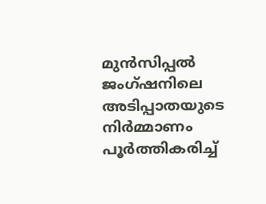മുൻസിപ്പൽ ജംഗ്ഷനിലെ അടിപ്പാതയുടെ നിർമ്മാണം പൂർത്തികരിച്ച്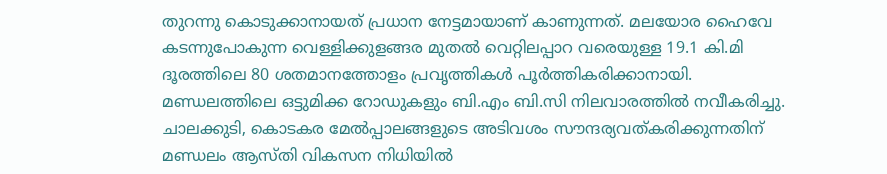തുറന്നു കൊടുക്കാനായത് പ്രധാന നേട്ടമായാണ് കാണുന്നത്. മലയോര ഹൈവേ കടന്നുപോകുന്ന വെള്ളിക്കുളങ്ങര മുതൽ വെറ്റിലപ്പാറ വരെയുള്ള 19.1 കി.മി ദൂരത്തിലെ 80 ശതമാനത്തോളം പ്രവൃത്തികൾ പൂർത്തികരിക്കാനായി. മണ്ഡലത്തിലെ ഒട്ടുമിക്ക റോഡുകളും ബി.എം ബി.സി നിലവാരത്തിൽ നവീകരിച്ചു. ചാലക്കുടി, കൊടകര മേൽപ്പാലങ്ങളുടെ അടിവശം സൗന്ദര്യവത്കരിക്കുന്നതിന് മണ്ഡലം ആസ്തി വികസന നിധിയിൽ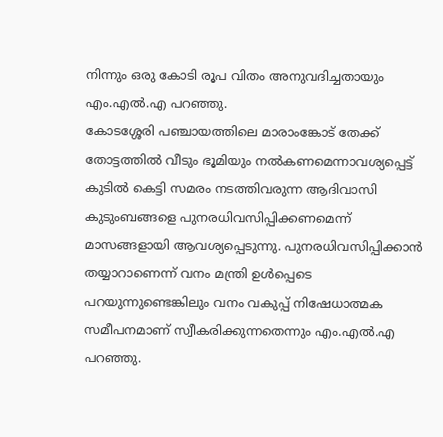നിന്നും ഒരു കോടി രൂപ വിതം അനുവദിച്ചതായും എം.എൽ.എ പറഞ്ഞു.
കോടശ്ശേരി പഞ്ചായത്തിലെ മാരാംങ്കോട് തേക്ക് തോട്ടത്തിൽ വീടും ഭൂമിയും നൽകണമെന്നാവശ്യപ്പെട്ട് കുടിൽ കെട്ടി സമരം നടത്തിവരുന്ന ആദിവാസി കുടുംബങ്ങളെ പുനരധിവസിപ്പിക്കണമെന്ന് മാസങ്ങളായി ആവശ്യപ്പെടുന്നു. പുനരധിവസിപ്പിക്കാൻ തയ്യാറാണെന്ന് വനം മന്ത്രി ഉൾപ്പെടെ പറയുന്നുണ്ടെങ്കിലും വനം വകുപ്പ് നിഷേധാത്മക സമീപനമാണ് സ്വീകരിക്കുന്നതെന്നും എം.എൽ.എ പറഞ്ഞു.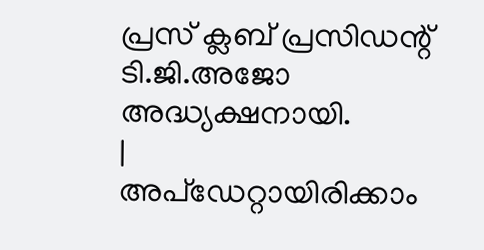പ്രസ് ക്ലബ് പ്രസിഡന്റ് ടി.ജി.അജോ അദ്ധ്യക്ഷനായി.
|
അപ്ഡേറ്റായിരിക്കാം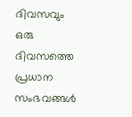ദിവസവും
ഒരു ദിവസത്തെ പ്രധാന സംഭവങ്ങൾ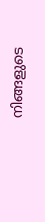നിങ്ങളുടെ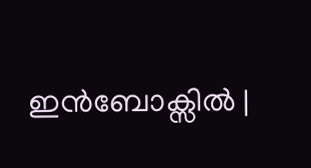ഇൻബോക്സിൽ |